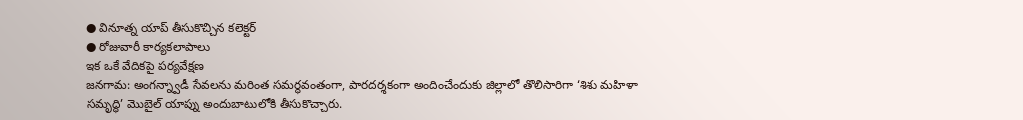● వినూత్న యాప్ తీసుకొచ్చిన కలెక్టర్
● రోజువారీ కార్యకలాపాలు
ఇక ఒకే వేదికపై పర్యవేక్షణ
జనగామ: అంగన్న్వాడీ సేవలను మరింత సమర్థవంతంగా, పారదర్శకంగా అందించేందుకు జిల్లాలో తొలిసారిగా ‘శిశు మహిళా సమృద్ధి’ మొబైల్ యాప్ను అందుబాటులోకి తీసుకొచ్చారు.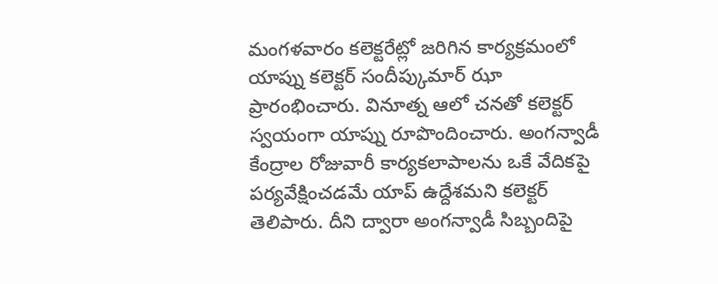మంగళవారం కలెక్టరేట్లో జరిగిన కార్యక్రమంలో యాప్ను కలెక్టర్ సందీప్కుమార్ ఝా ప్రారంభించారు. వినూత్న ఆలో చనతో కలెక్టర్ స్వయంగా యాప్ను రూపొందించారు. అంగన్వాడీ కేంద్రాల రోజువారీ కార్యకలాపాలను ఒకే వేదికపై పర్యవేక్షించడమే యాప్ ఉద్దేశమని కలెక్టర్ తెలిపారు. దీని ద్వారా అంగన్వాడీ సిబ్బందిపై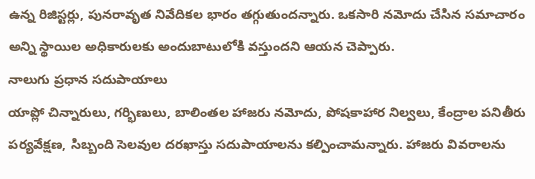ఉన్న రిజిస్టర్లు, పునరావృత నివేదికల భారం తగ్గుతుందన్నారు. ఒకసారి నమోదు చేసిన సమాచారం అన్ని స్థాయిల అధికారులకు అందుబాటులోకి వస్తుందని ఆయన చెప్పారు.
నాలుగు ప్రధాన సదుపాయాలు
యాప్లో చిన్నారులు, గర్భిణులు, బాలింతల హాజరు నమోదు, పోషకాహార నిల్వలు, కేంద్రాల పనితీరు పర్యవేక్షణ, సిబ్బంది సెలవుల దరఖాస్తు సదుపాయాలను కల్పించామన్నారు. హాజరు వివరాలను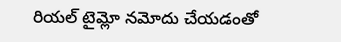రియల్ టైమ్లో నమోదు చేయడంతో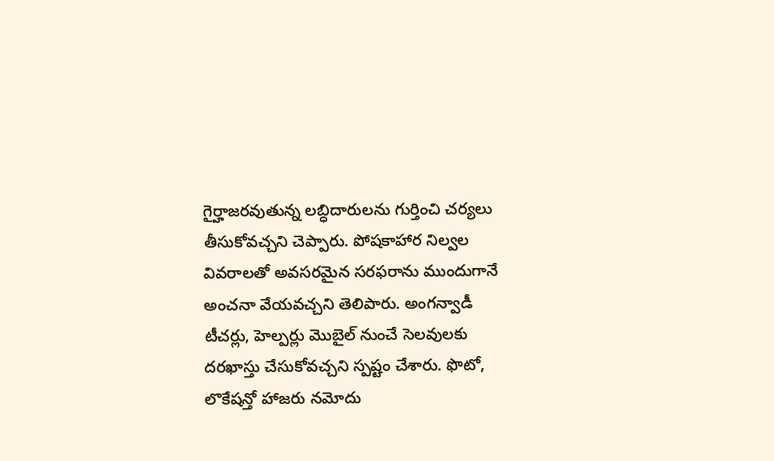గైర్హాజరవుతున్న లబ్ధిదారులను గుర్తించి చర్యలు తీసుకోవచ్చని చెప్పారు. పోషకాహార నిల్వల వివరాలతో అవసరమైన సరఫరాను ముందుగానే అంచనా వేయవచ్చని తెలిపారు. అంగన్వాడీ టీచర్లు, హెల్పర్లు మొబైల్ నుంచే సెలవులకు దరఖాస్తు చేసుకోవచ్చని స్పష్టం చేశారు. ఫొటో, లొకేషన్తో హాజరు నమోదు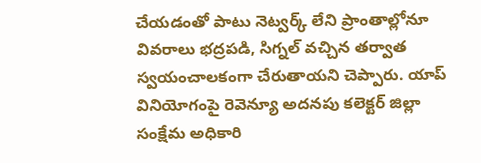చేయడంతో పాటు నెట్వర్క్ లేని ప్రాంతాల్లోనూ వివరాలు భద్రపడి, సిగ్నల్ వచ్చిన తర్వాత స్వయంచాలకంగా చేరుతాయని చెప్పారు. యాప్ వినియోగంపై రెవెన్యూ అదనపు కలెక్టర్ జిల్లా సంక్షేమ అధికారి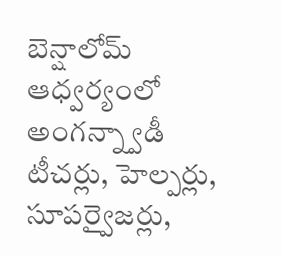బెన్షాలోమ్ ఆధ్వర్యంలో అంగన్న్వాడీ టీచర్లు, హెల్పర్లు, సూపర్వైజర్లు,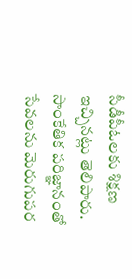సీడీపీఓలకు శిక్షణ ఇచ్చినట్లు తెలిపారు. సాంకేతిక పరిజ్ఞానంతో సేవలను మెరుగుపర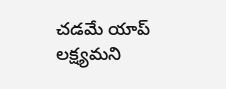చడమే యాప్ లక్ష్యమని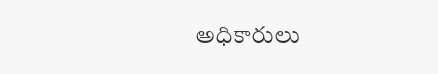అధికారులు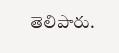తెలిపారు.